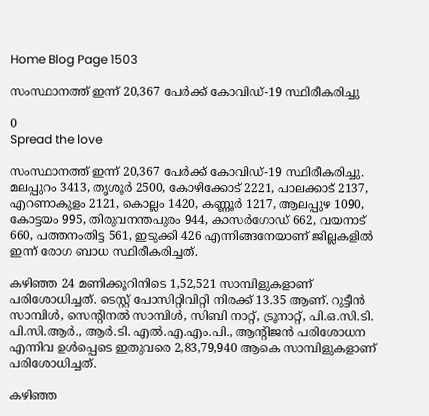Home Blog Page 1503

സംസ്ഥാനത്ത് ഇന്ന് 20,367 പേര്‍ക്ക് കോവിഡ്-19 സ്ഥിരീകരിച്ചു

0
Spread the love

സംസ്ഥാനത്ത് ഇന്ന് 20,367 പേര്‍ക്ക് കോവിഡ്-19 സ്ഥിരീകരിച്ചു. മലപ്പുറം 3413, തൃശൂര്‍ 2500, കോഴിക്കോട് 2221, പാലക്കാട് 2137, എറണാകുളം 2121, കൊല്ലം 1420, കണ്ണൂര്‍ 1217, ആലപ്പുഴ 1090, കോട്ടയം 995, തിരുവനന്തപുരം 944, കാസര്‍ഗോഡ് 662, വയനാട് 660, പത്തനംതിട്ട 561, ഇടുക്കി 426 എന്നിങ്ങനേയാണ് ജില്ലകളില്‍ ഇന്ന് രോഗ ബാധ സ്ഥിരീകരിച്ചത്.

കഴിഞ്ഞ 24 മണിക്കൂറിനിടെ 1,52,521 സാമ്പിളുകളാണ് പരിശോധിച്ചത്. ടെസ്റ്റ് പോസിറ്റിവിറ്റി നിരക്ക് 13.35 ആണ്. റുട്ടീന്‍ സാമ്പിള്‍, സെന്റിനല്‍ സാമ്പിള്‍, സിബി നാറ്റ്, ട്രൂനാറ്റ്, പി.ഒ.സി.ടി. പി.സി.ആര്‍., ആര്‍.ടി. എല്‍.എ.എം.പി., ആന്റിജന്‍ പരിശോധന എന്നിവ ഉള്‍പ്പെടെ ഇതുവരെ 2,83,79,940 ആകെ സാമ്പിളുകളാണ് പരിശോധിച്ചത്.

കഴിഞ്ഞ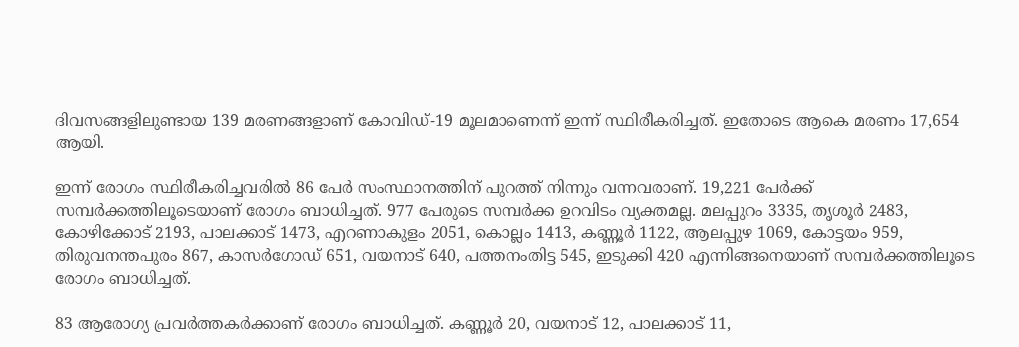ദിവസങ്ങളിലുണ്ടായ 139 മരണങ്ങളാണ് കോവിഡ്-19 മൂലമാണെന്ന് ഇന്ന് സ്ഥിരീകരിച്ചത്. ഇതോടെ ആകെ മരണം 17,654 ആയി.

ഇന്ന് രോഗം സ്ഥിരീകരിച്ചവരില്‍ 86 പേര്‍ സംസ്ഥാനത്തിന് പുറത്ത് നിന്നും വന്നവരാണ്. 19,221 പേര്‍ക്ക് സമ്പര്‍ക്കത്തിലൂടെയാണ് രോഗം ബാധിച്ചത്. 977 പേരുടെ സമ്പര്‍ക്ക ഉറവിടം വ്യക്തമല്ല. മലപ്പുറം 3335, തൃശൂര്‍ 2483, കോഴിക്കോട് 2193, പാലക്കാട് 1473, എറണാകുളം 2051, കൊല്ലം 1413, കണ്ണൂര്‍ 1122, ആലപ്പുഴ 1069, കോട്ടയം 959, തിരുവനന്തപുരം 867, കാസര്‍ഗോഡ് 651, വയനാട് 640, പത്തനംതിട്ട 545, ഇടുക്കി 420 എന്നിങ്ങനെയാണ് സമ്പര്‍ക്കത്തിലൂടെ രോഗം ബാധിച്ചത്.

83 ആരോഗ്യ പ്രവര്‍ത്തകര്‍ക്കാണ് രോഗം ബാധിച്ചത്. കണ്ണൂര്‍ 20, വയനാട് 12, പാലക്കാട് 11,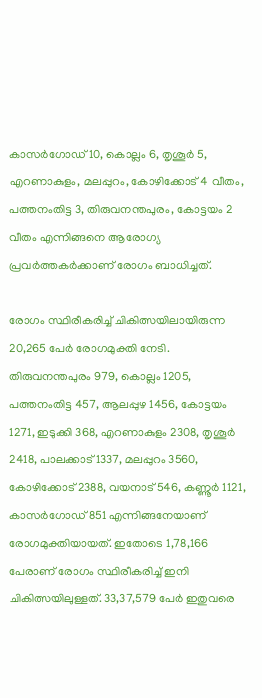കാസര്‍ഗോഡ് 10, കൊല്ലം 6, തൃശൂര്‍ 5, എറണാകുളം, മലപ്പുറം, കോഴിക്കോട് 4 വീതം, പത്തനംതിട്ട 3, തിരുവനന്തപുരം, കോട്ടയം 2 വീതം എന്നിങ്ങനെ ആരോഗ്യ പ്രവര്‍ത്തകര്‍ക്കാണ് രോഗം ബാധിച്ചത്.

രോഗം സ്ഥിരീകരിച്ച് ചികിത്സയിലായിരുന്ന 20,265 പേര്‍ രോഗമുക്തി നേടി. തിരുവനന്തപുരം 979, കൊല്ലം 1205, പത്തനംതിട്ട 457, ആലപ്പുഴ 1456, കോട്ടയം 1271, ഇടുക്കി 368, എറണാകുളം 2308, തൃശൂര്‍ 2418, പാലക്കാട് 1337, മലപ്പുറം 3560, കോഴിക്കോട് 2388, വയനാട് 546, കണ്ണൂര്‍ 1121, കാസര്‍ഗോഡ് 851 എന്നിങ്ങനേയാണ് രോഗമുക്തിയായത്. ഇതോടെ 1,78,166 പേരാണ് രോഗം സ്ഥിരീകരിച്ച് ഇനി ചികിത്സയിലുള്ളത്. 33,37,579 പേര്‍ ഇതുവരെ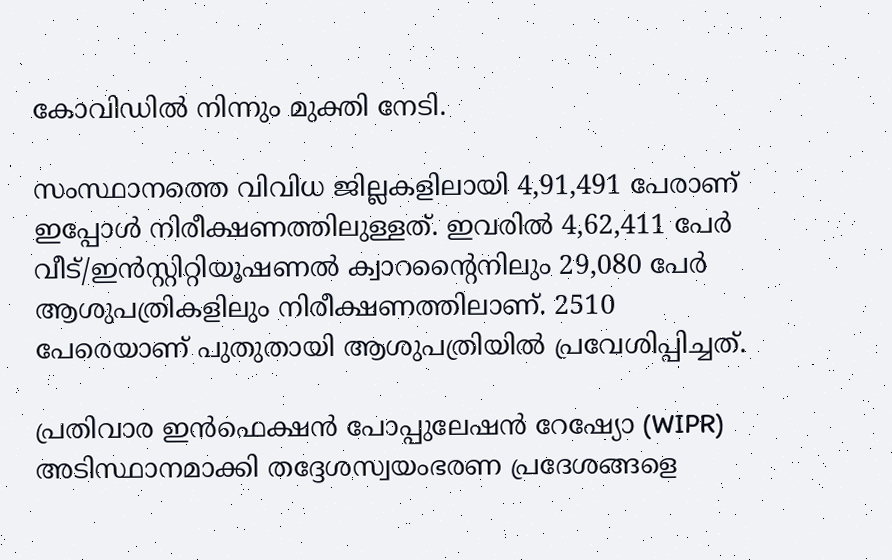കോവിഡില്‍ നിന്നും മുക്തി നേടി.

സംസ്ഥാനത്തെ വിവിധ ജില്ലകളിലായി 4,91,491 പേരാണ് ഇപ്പോള്‍ നിരീക്ഷണത്തിലുള്ളത്. ഇവരില്‍ 4,62,411 പേര്‍ വീട്/ഇന്‍സ്റ്റിറ്റിയൂഷണല്‍ ക്വാറന്റൈനിലും 29,080 പേര്‍ ആശുപത്രികളിലും നിരീക്ഷണത്തിലാണ്. 2510 പേരെയാണ് പുതുതായി ആശുപത്രിയില്‍ പ്രവേശിപ്പിച്ചത്.

പ്രതിവാര ഇന്‍ഫെക്ഷന്‍ പോപ്പുലേഷന്‍ റേഷ്യോ (WIPR) അടിസ്ഥാനമാക്കി തദ്ദേശസ്വയംഭരണ പ്രദേശങ്ങളെ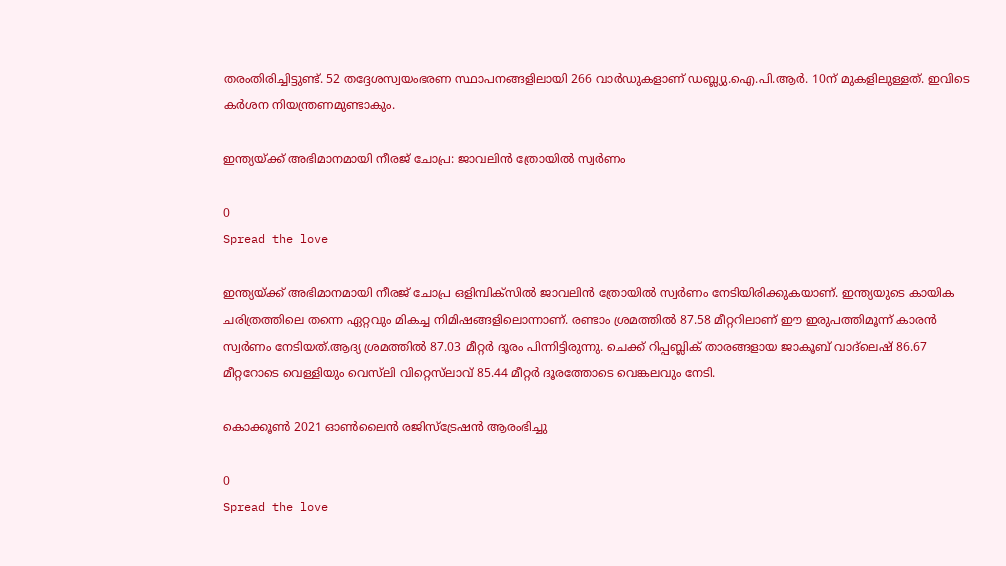തരംതിരിച്ചിട്ടുണ്ട്. 52 തദ്ദേശസ്വയംഭരണ സ്ഥാപനങ്ങളിലായി 266 വാര്‍ഡുകളാണ് ഡബ്ല്യു.ഐ.പി.ആര്‍. 10ന് മുകളിലുള്ളത്. ഇവിടെ കര്‍ശന നിയന്ത്രണമുണ്ടാകും.

ഇന്ത്യയ്ക്ക് അഭിമാനമായി നീരജ് ചോപ്ര: ജാവലിന്‍ ത്രോയില്‍ സ്വര്‍ണം

0
Spread the love

ഇന്ത്യയ്ക്ക് അഭിമാനമായി നീരജ് ചോപ്ര ഒളിമ്പിക്‌സില്‍ ജാവലിന്‍ ത്രോയില്‍ സ്വര്‍ണം നേടിയിരിക്കുകയാണ്. ഇന്ത്യയുടെ കായിക ചരിത്രത്തിലെ തന്നെ ഏറ്റവും മികച്ച നിമിഷങ്ങളിലൊന്നാണ്. രണ്ടാം ശ്രമത്തിൽ 87.58 മീറ്ററിലാണ് ഈ ഇരുപത്തിമൂന്ന് കാരൻ സ്വർണം നേടിയത്.ആദ്യ ശ്രമത്തിൽ 87.03 മീറ്റർ ദൂരം പിന്നിട്ടിരുന്നു. ചെക്ക് റിപ്പബ്ലിക് താരങ്ങളായ ജാകൂബ് വാദ്‌ലെഷ് 86.67 മീറ്ററോടെ വെള്ളിയും വെസ്‌ലി വിറ്റെ‌സ്‌ലാവ് 85.44 മീറ്റർ ദൂരത്തോടെ വെങ്കലവും നേടി.

കൊക്കൂൺ 2021 ഓൺലൈൻ രജിസ്ട്രേഷൻ ആരംഭിച്ചു

0
Spread the love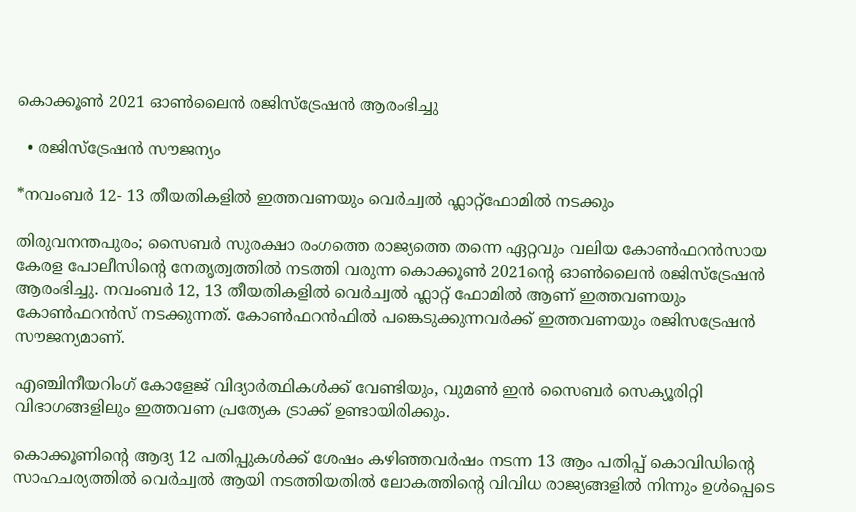കൊക്കൂൺ 2021 ഓൺലൈൻ രജിസ്ട്രേഷൻ ആരംഭിച്ചു

  • രജിസ്ട്രേഷൻ സൗജന്യം

*നവംബർ 12- 13 തീയതികളിൽ ഇത്തവണയും വെർച്വൽ ഫ്ലാറ്റ്ഫോമിൽ നടക്കും

തിരുവനന്തപുരം; സൈബർ സുരക്ഷാ രംഗത്തെ രാജ്യത്തെ തന്നെ ഏറ്റവും വലിയ കോൺഫറൻസായ കേരള പോലീസിന്റെ നേതൃത്വത്തിൽ നടത്തി വരുന്ന കൊക്കൂൺ 2021ന്റെ ഓൺലൈൻ രജിസ്ട്രേഷൻ ആരംഭിച്ചു. നവംബർ 12, 13 തീയതികളിൽ വെർച്വൽ ഫ്ലാറ്റ് ഫോമിൽ ആണ് ഇത്തവണയും കോൺഫറൻസ് നടക്കുന്നത്. കോൺഫറൻഫിൽ പങ്കെടുക്കുന്നവർക്ക് ഇത്തവണയും രജിസട്രേഷൻ സൗജന്യമാണ്.

എഞ്ചിനീയറിംഗ് കോളേജ് വിദ്യാർത്ഥികൾക്ക് വേണ്ടിയും, വുമൺ ഇൻ സൈബർ സെക്യൂരിറ്റി വിഭാഗങ്ങളിലും ഇത്തവണ പ്രത്യേക ട്രാക്ക് ഉണ്ടായിരിക്കും.

കൊക്കൂണിന്റെ ആദ്യ 12 പതിപ്പുകൾക്ക് ശേഷം കഴി‍ഞ്ഞവർഷം നടന്ന 13 ആം പതിപ്പ് കൊവിഡിന്റെ സാഹചര്യത്തിൽ വെർച്വൽ ആയി നടത്തിയതിൽ ലോകത്തിന്റെ വിവിധ രാജ്യങ്ങളിൽ നിന്നും ഉൾപ്പെടെ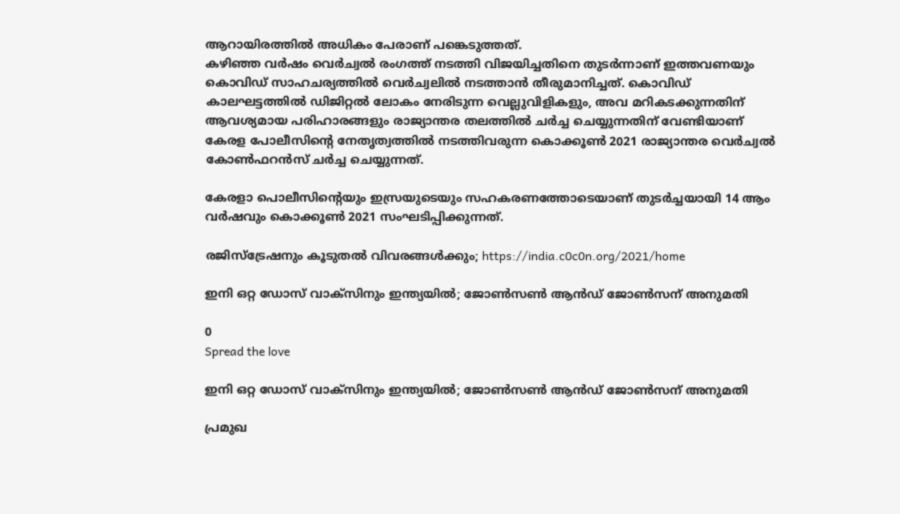ആറായിരത്തിൽ അധികം പേരാണ് പങ്കെടുത്തത്.
കഴിഞ്ഞ വർഷം വെർച്വൽ രംഗത്ത് നടത്തി വിജയിച്ചതിനെ തുടർന്നാണ് ഇത്തവണയും കൊവിഡ് സാഹചര്യത്തിൽ വെർച്വലിൽ നടത്താൻ തീരുമാനിച്ചത്. കൊവിഡ് കാലഘട്ടത്തിൽ ഡിജിറ്റൽ ലോകം നേരിടുന്ന വെല്ലുവിളികളും, അവ മറികടക്കുന്നതിന് ആവശ്യമായ പരിഹാരങ്ങളും രാജ്യാന്തര തലത്തിൽ ചർച്ച ചെയ്യുന്നതിന് വേണ്ടിയാണ് കേരള പോലീസിന്റെ നേതൃത്വത്തിൽ നടത്തിവരുന്ന കൊക്കൂൺ 2021 രാജ്യാന്തര വെർച്വൽ കോൺഫറൻസ് ചർച്ച ചെയ്യുന്നത്.

കേരളാ പൊലീസിന്റെയും ഇസ്രയുടെയും സഹകരണത്തോടെയാണ് തുടർച്ചയായി 14 ആം വർഷവും കൊക്കൂൺ 2021 സംഘടിപ്പിക്കുന്നത്.

രജിസ്ട്രേഷനും കൂടുതൽ വിവരങ്ങൾക്കും; https://india.c0c0n.org/2021/home

ഇനി ഒറ്റ ഡോസ് വാക്സിനും ഇന്ത്യയിൽ; ജോണ്‍സണ്‍ ആന്‍ഡ് ജോണ്‍സന് അനുമതി

0
Spread the love

ഇനി ഒറ്റ ഡോസ് വാക്സിനും ഇന്ത്യയിൽ; ജോണ്‍സണ്‍ ആന്‍ഡ് ജോണ്‍സന് അനുമതി

പ്രമുഖ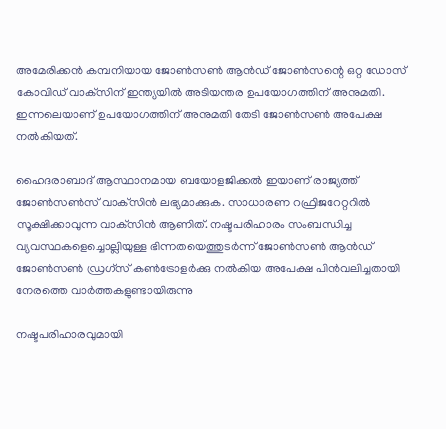അമേരിക്കന്‍ കമ്പനിയായ ജോണ്‍സണ്‍ ആന്‍ഡ് ജോണ്‍സന്റെ ഒറ്റ ഡോസ് കോവിഡ് വാക്‌സിന് ഇന്ത്യയില്‍ അടിയന്തര ഉപയോഗത്തിന് അനുമതി. ഇന്നലെയാണ് ഉപയോഗത്തിന് അനുമതി തേടി ജോണ്‍സണ്‍ അപേക്ഷ നല്‍കിയത്.

ഹൈദരാബാദ് ആസ്ഥാനമായ ബയോളജിക്കല്‍ ഇയാണ് രാജ്യത്ത് ജോണ്‍സണ്‍സ് വാക്‌സിന്‍ ലഭ്യമാക്കുക. സാധാരണ റഫ്രിജറേറ്ററില്‍ സൂക്ഷിക്കാവുന്ന വാക്‌സിന്‍ ആണിത്. നഷ്ടപരിഹാരം സംബന്ധിച്ച വ്യവസ്ഥകളെച്ചൊല്ലിയുള്ള ഭിന്നതയെത്തുടര്‍ന്ന് ജോണ്‍സണ്‍ ആന്‍ഡ് ജോണ്‍സണ്‍ ഡ്രഗ്‌സ് കണ്‍ട്രോളര്‍ക്കു നല്‍കിയ അപേക്ഷ പിന്‍വലിച്ചതായി നേരത്തെ വാര്‍ത്തകളുണ്ടായിരുന്നു

നഷ്ടപരിഹാരവുമായി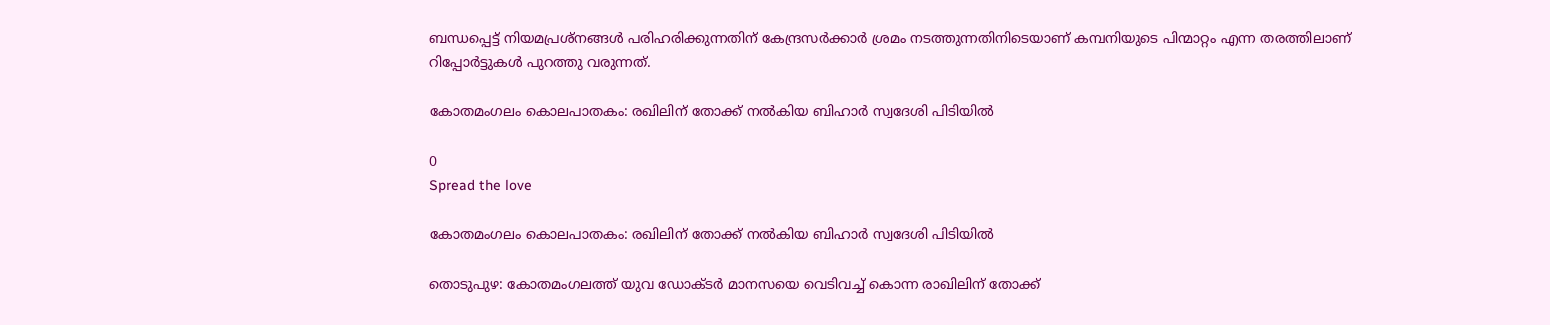ബന്ധപ്പെട്ട് നിയമപ്രശ്‌നങ്ങള്‍ പരിഹരിക്കുന്നതിന് കേന്ദ്രസര്‍ക്കാര്‍ ശ്രമം നടത്തുന്നതിനിടെയാണ് കമ്പനിയുടെ പിന്മാറ്റം എന്ന തരത്തിലാണ് റിപ്പോര്‍ട്ടുകള്‍ പുറത്തു വരുന്നത്.

കോതമംഗലം കൊലപാതകം: രഖിലിന് തോക്ക് നല്‍കിയ ബിഹാര്‍ സ്വദേശി പിടിയിൽ

0
Spread the love

കോതമംഗലം കൊലപാതകം: രഖിലിന് തോക്ക് നല്‍കിയ ബിഹാര്‍ സ്വദേശി പിടിയിൽ

തൊടുപുഴ: കോതമംഗലത്ത് യുവ ഡോക്ടര്‍ മാനസയെ വെടിവച്ച് കൊന്ന രാഖിലിന് തോക്ക്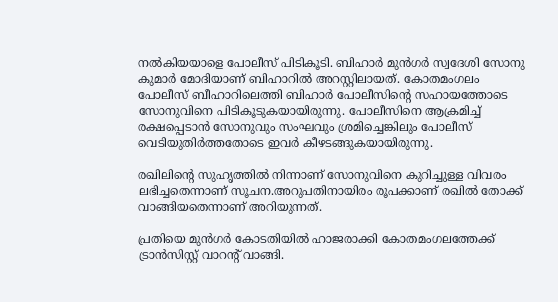നല്‍കിയയാളെ പോലീസ് പിടികൂടി. ബിഹാര്‍ മുന്‍ഗര്‍ സ്വദേശി സോനു കുമാര്‍ മോദിയാണ് ബിഹാറില്‍ അറസ്റ്റിലായത്. കോതമംഗലം പോലീസ് ബീഹാറിലെത്തി ബിഹാര്‍ പോലീസിന്റെ സഹായത്തോടെ സോനുവിനെ പിടികൂടുകയായിരുന്നു. പോലീസിനെ ആക്രമിച്ച് രക്ഷപ്പെടാന്‍ സോനുവും സംഘവും ശ്രമിച്ചെങ്കിലും പോലീസ് വെടിയുതിര്‍ത്തതോടെ ഇവര്‍ കീഴടങ്ങുകയായിരുന്നു.

രഖിലിന്റെ സുഹൃത്തില്‍ നിന്നാണ് സോനുവിനെ കുറിച്ചുള്ള വിവരം ലഭിച്ചതെന്നാണ് സൂചന.അറുപതിനായിരം രൂപക്കാണ് രഖില്‍ തോക്ക് വാങ്ങിയതെന്നാണ് അറിയുന്നത്.

പ്രതിയെ മുന്‍ഗര്‍ കോടതിയില്‍ ഹാജരാക്കി കോതമംഗലത്തേക്ക് ട്രാന്‍സിസ്റ്റ് വാറന്റ് വാങ്ങി.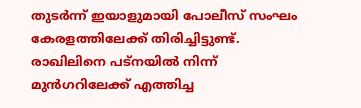തുടര്‍ന്ന് ഇയാളുമായി പോലീസ് സംഘം കേരളത്തിലേക്ക് തിരിച്ചിട്ടുണ്ട്. രാഖിലിനെ പട്‌നയില്‍ നിന്ന് മുന്‍ഗറിലേക്ക് എത്തിച്ച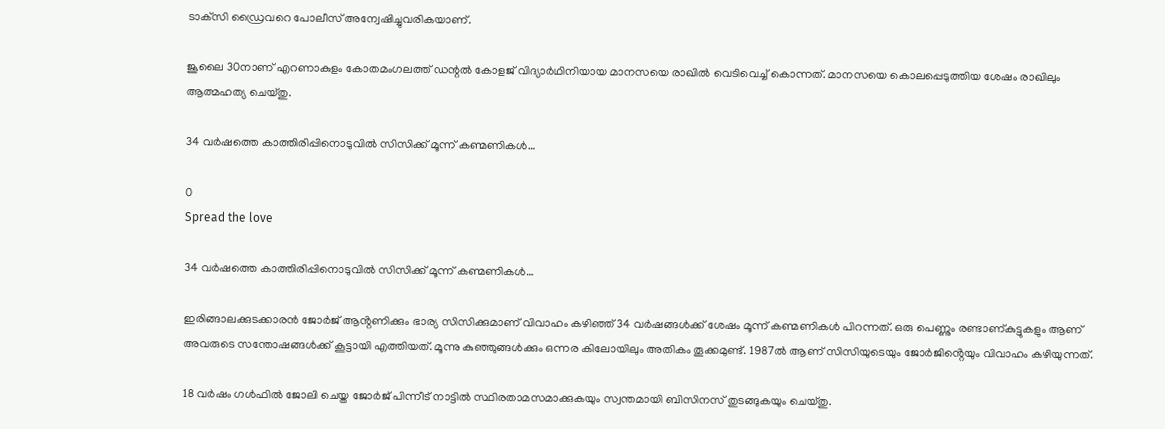ടാക്‌സി ഡ്രൈവറെ പോലീസ് അന്വേഷിച്ചുവരികയാണ്.

ജൂലൈ 30നാണ് എറണാകുളം കോതമംഗലത്ത് ഡന്റല്‍ കോളജ് വിദ്യാര്‍ഥിനിയായ മാനസയെ രാഖില്‍ വെടിവെച്ച് കൊന്നത്. മാനസയെ കൊലപ്പെടുത്തിയ ശേഷം രാഖിലും ആത്മഹത്യ ചെയ്തു.

34 വർഷത്തെ കാത്തിരിപ്പിനൊടുവിൽ സിസിക്ക് മൂന്ന് കണ്മണികൾ…

0
Spread the love

34 വർഷത്തെ കാത്തിരിപ്പിനൊടുവിൽ സിസിക്ക് മൂന്ന് കണ്മണികൾ…

ഇരിങ്ങാലക്കുടക്കാരൻ ജോർജ് ആൻ്റണിക്കും ഭാര്യ സിസിക്കുമാണ് വിവാഹം കഴിഞ്ഞ് 34 വർഷങ്ങൾക്ക് ശേഷം മൂന്ന് കണ്മണികൾ പിറന്നത്. ഒരു പെണ്ണും രണ്ടാണ്കുട്ടുകളും ആണ് അവരുടെ സന്തോഷങ്ങൾക്ക് കൂട്ടായി എത്തിയത്. മൂന്നു കുഞ്ഞുങ്ങൾക്കും ഒന്നര കിലോയിലും അതികം തൂക്കമുണ്ട്. 1987ൽ ആണ് സിസിയുടെയും ജോർജിൻ്റെയും വിവാഹം കഴിയുന്നത്.

18 വർഷം ഗൾഫിൽ ജോലി ചെയ്ത ജോർജ് പിന്നീട് നാട്ടിൽ സ്ഥിരതാമസമാക്കുകയും സ്വന്തമായി ബിസിനസ് തുടങ്ങുകയും ചെയ്തു.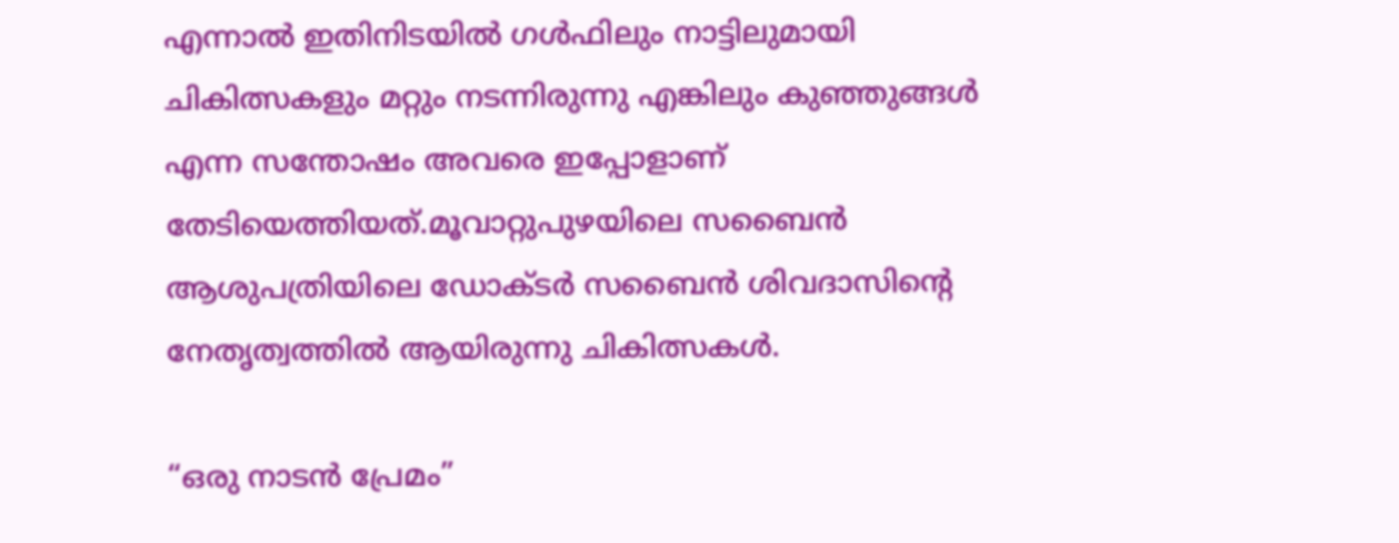എന്നാൽ ഇതിനിടയിൽ ഗൾഫിലും നാട്ടിലുമായി ചികിത്സകളും മറ്റും നടന്നിരുന്നു എങ്കിലും കുഞ്ഞുങ്ങൾ എന്ന സന്തോഷം അവരെ ഇപ്പോളാണ് തേടിയെത്തിയത്.മൂവാറ്റുപുഴയിലെ സബൈൻ ആശുപത്രിയിലെ ഡോക്ടർ സബൈൻ ശിവദാസിൻ്റെ നേതൃത്വത്തിൽ ആയിരുന്നു ചികിത്സകൾ.

“ഒരു നാടൻ പ്രേമം”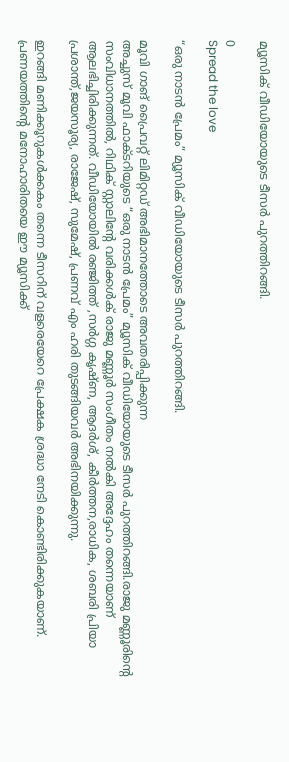മ്യൂസിക് വീഡിയോയുടെ ടീസർ പുറത്തിറങ്ങി.

0
Spread the love

“ഒരു നാടൻ പ്രേമം” മ്യൂസിക് വീഡിയോയുടെ ടീസർ പുറത്തിറങ്ങി.

മൂവി ഗാങ് പ്രൈവറ്റ് ലിമിറ്റഡ് അഭിമാനത്തോടെ അവതരിപ്പിക്കുന്ന
അച്ചുസ് മൂവി ഫാക്ടറിയുടെ “ഒരു നാടൻ പ്രേമം” മ്യൂസിക് വീഡിയോയുടെ ടീസർ പുറത്തിറങ്ങി.രാജു മണ്ണൂരിൻ്റെ സംവിധാനത്തിൽ, റിഥിക് സ്റ്റാലിൻ്റേ വരിക്കൾക് രാജു മണ്ണൂർ സംഗീതം നൽകി അദ്ദേഹം തന്നെയാണ് ആലഭിച്ചിരിക്കുന്നത്. വീഡിയോയിൽ രഞ്ജിത്ത് ,സർഗ്ഗ കൃഷ്ണ, ആദർശ്, കീർത്തന,രാധിക, ശബരി പ്രിയാ പ്രശാന്ത്,ജയസൂര്യ, രാജേഷ്, സുമേഷ്, പ്രണവ് എം ഹരി തുടങ്ങിയവർ അഭിനയിക്കുന്നു.

ഇറങ്ങി മണിക്കൂറുകൾക്കകം തന്നെ ടീസറിന് വളരെയേറെ പ്രേക്ഷക ശ്രദ്ധാ നേടി കൊണ്ടിരിക്കുകയാണ്. പ്രണയത്തിൻ്റെ മനോഹാരിതയെ ഈ മ്യൂസിക്ക്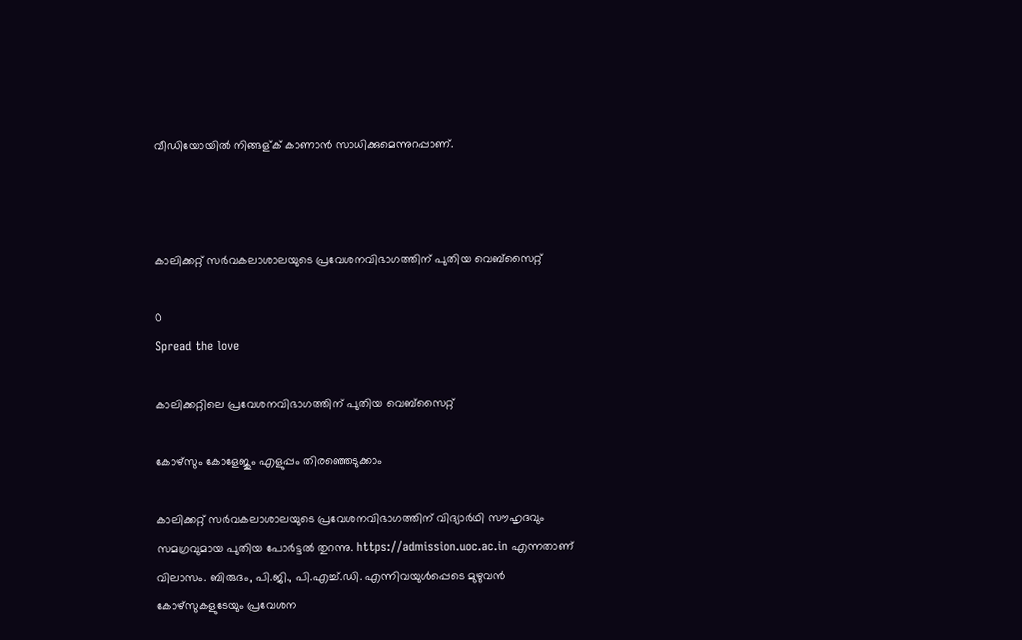വീഡിയോയിൽ നിങ്ങള്ക് കാണാൻ സാധിക്കുമെന്നുറപ്പാണ്.



കാലിക്കറ്റ് സർവകലാശാലയുടെ പ്രവേശനവിഭാഗത്തിന് പുതിയ വെബ്സൈറ്റ്

0
Spread the love

കാലിക്കറ്റിലെ പ്രവേശനവിഭാഗത്തിന് പുതിയ വെബ്സൈറ്റ്

കോഴ്സും കോളേജും എളുപ്പം തിരഞ്ഞെടുക്കാം

കാലിക്കറ്റ് സർവകലാശാലയുടെ പ്രവേശനവിഭാഗത്തിന് വിദ്യാർഥി സൗഹൃദവും സമഗ്രവുമായ പുതിയ പോർട്ടൽ തുറന്നു. https://admission.uoc.ac.in എന്നതാണ് വിലാസം. ബിരുദം, പി.ജി., പി.എച്ച്.ഡി. എന്നിവയുൾപ്പെടെ മുഴുവൻ കോഴ്സുകളുടേയും പ്രവേശന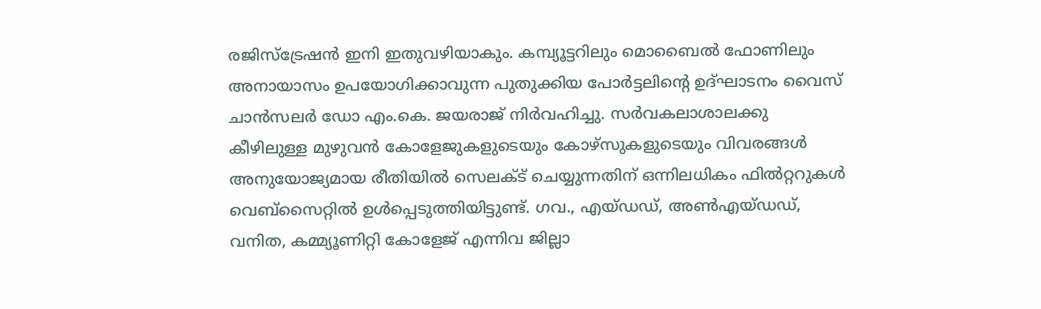രജിസ്ട്രേഷൻ ഇനി ഇതുവഴിയാകും. കമ്പ്യൂട്ടറിലും മൊബൈൽ ഫോണിലും അനായാസം ഉപയോഗിക്കാവുന്ന പുതുക്കിയ പോർട്ടലിന്റെ ഉദ്ഘാടനം വൈസ് ചാൻസലർ ഡോ എം.കെ. ജയരാജ് നിർവഹിച്ചു. സർവകലാശാലക്കു കീഴിലുള്ള മുഴുവൻ കോളേജുകളുടെയും കോഴ്സുകളുടെയും വിവരങ്ങൾ അനുയോജ്യമായ രീതിയിൽ സെലക്ട് ചെയ്യുന്നതിന് ഒന്നിലധികം ഫിൽറ്ററുകൾ വെബ്സൈറ്റിൽ ഉൾപ്പെടുത്തിയിട്ടുണ്ട്. ഗവ., എയ്ഡഡ്, അൺഎയ്ഡഡ്, വനിത, കമ്മ്യൂണിറ്റി കോളേജ് എന്നിവ ജില്ലാ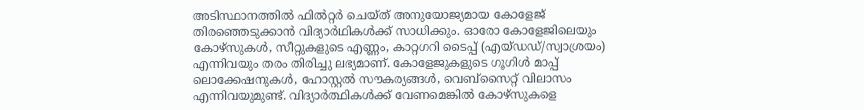അടിസ്ഥാനത്തിൽ ഫിൽറ്റർ ചെയ്ത് അനുയോജ്യമായ കോളേജ് തിരഞ്ഞെടുക്കാൻ വിദ്യാർഥികൾക്ക് സാധിക്കും. ഓരോ കോളേജിലെയും കോഴ്സുകൾ, സീറ്റുകളുടെ എണ്ണം, കാറ്റഗറി ടൈപ്പ് (എയ്ഡഡ്/സ്വാശ്രയം) എന്നിവയും തരം തിരിച്ചു ലഭ്യമാണ്. കോളേജുകളുടെ ഗൂഗിൾ മാപ്പ് ലൊക്കേഷനുകൾ, ഹോസ്റ്റൽ സൗകര്യങ്ങൾ, വെബ്സൈറ്റ് വിലാസം എന്നിവയുമുണ്ട്. വിദ്യാർത്ഥികൾക്ക് വേണമെങ്കിൽ കോഴ്സുകളെ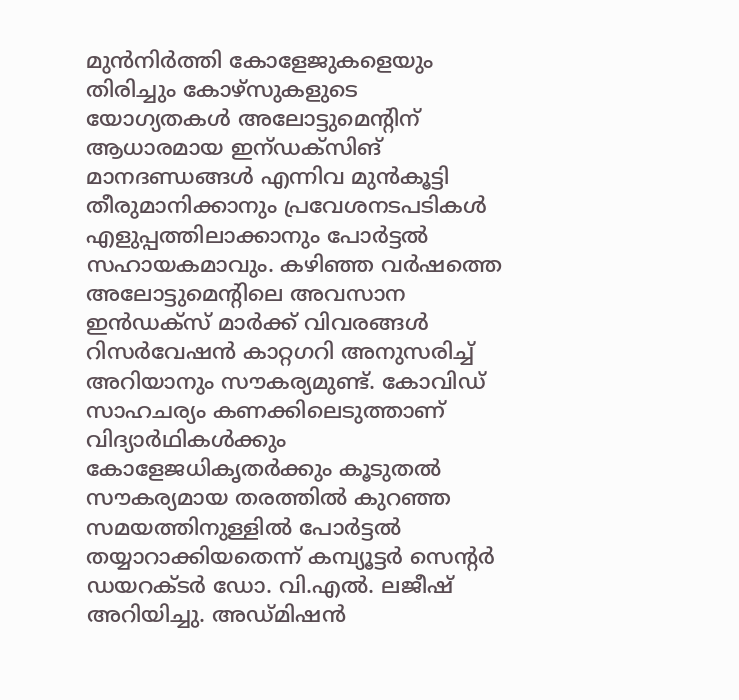മുൻനിർത്തി കോളേജുകളെയും തിരിച്ചും കോഴ്സുകളുടെ യോഗ്യതകൾ അലോട്ടുമെന്റിന് ആധാരമായ ഇന്ഡക്സിങ് മാനദണ്ഡങ്ങൾ എന്നിവ മുൻകൂട്ടി തീരുമാനിക്കാനും പ്രവേശനടപടികൾ എളുപ്പത്തിലാക്കാനും പോർട്ടൽ സഹായകമാവും. കഴിഞ്ഞ വർഷത്തെ അലോട്ടുമെന്റിലെ അവസാന ഇൻഡക്സ് മാർക്ക് വിവരങ്ങൾ റിസർവേഷൻ കാറ്റഗറി അനുസരിച്ച് അറിയാനും സൗകര്യമുണ്ട്. കോവിഡ് സാഹചര്യം കണക്കിലെടുത്താണ് വിദ്യാർഥികൾക്കും കോളേജധികൃതർക്കും കൂടുതൽ സൗകര്യമായ തരത്തിൽ കുറഞ്ഞ സമയത്തിനുള്ളിൽ പോർട്ടൽ തയ്യാറാക്കിയതെന്ന് കമ്പ്യൂട്ടർ സെന്റർ ഡയറക്ടർ ഡോ. വി.എൽ. ലജീഷ് അറിയിച്ചു. അഡ്മിഷൻ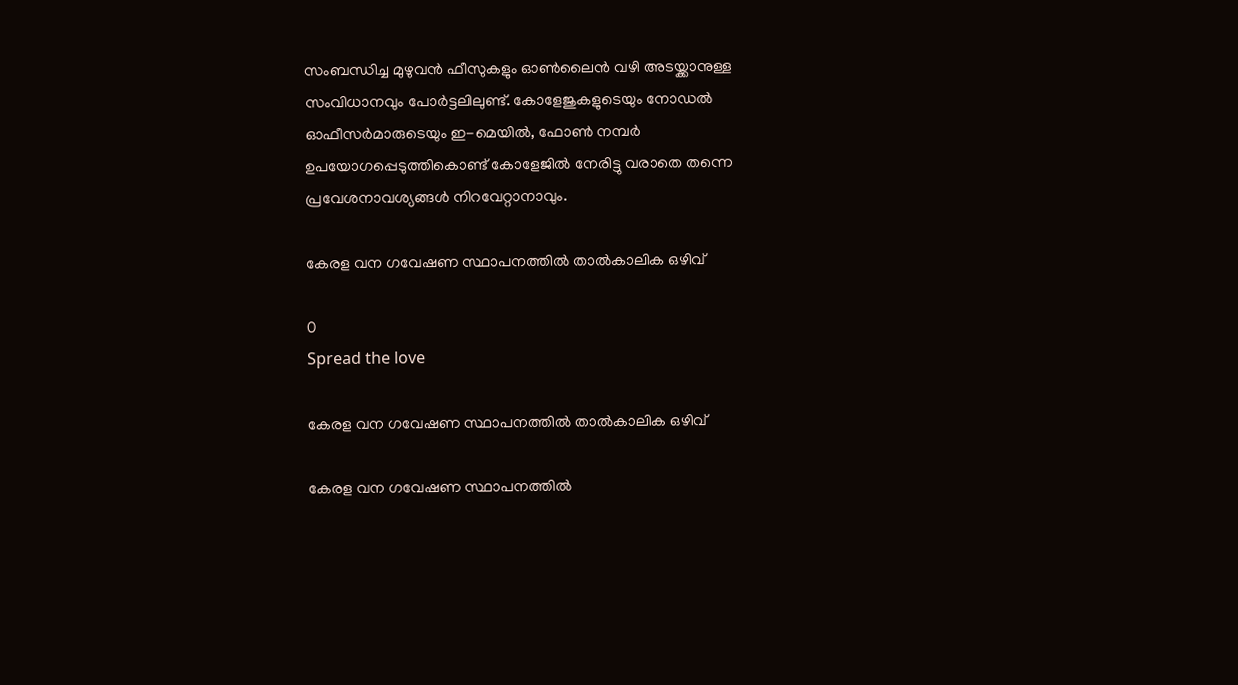സംബന്ധിച്ച മുഴുവൻ ഫീസുകളും ഓൺലൈൻ വഴി അടയ്ക്കാനുള്ള സംവിധാനവും പോർട്ടലിലുണ്ട്. കോളേജുകളുടെയും നോഡൽ ഓഫീസർമാരുടെയും ഇ-മെയിൽ, ഫോൺ നമ്പർ ഉപയോഗപ്പെടുത്തികൊണ്ട് കോളേജിൽ നേരിട്ടു വരാതെ തന്നെ പ്രവേശനാവശ്യങ്ങൾ നിറവേറ്റാനാവും.

കേരള വന ഗവേഷണ സ്ഥാപനത്തില്‍ താല്‍കാലിക ഒഴിവ്

0
Spread the love

കേരള വന ഗവേഷണ സ്ഥാപനത്തില്‍ താല്‍കാലിക ഒഴിവ്

കേരള വന ഗവേഷണ സ്ഥാപനത്തില്‍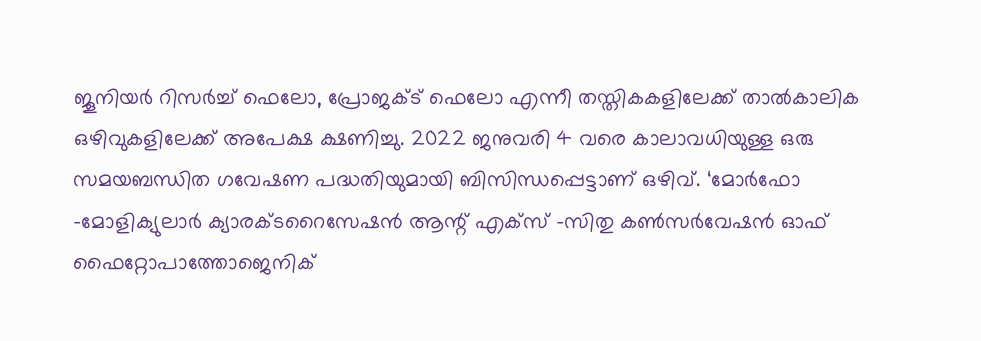ജൂനിയര്‍ റിസര്‍ച്ച് ഫെലോ, പ്രോജക്ട് ഫെലോ എന്നീ തസ്തികകളിലേക്ക് താല്‍കാലിക ഒഴിവുകളിലേക്ക് അപേക്ഷ ക്ഷണിച്ചു. 2022 ജനുവരി 4 വരെ കാലാവധിയുള്ള ഒരു സമയബന്ധിത ഗവേഷണ പദ്ധതിയുമായി ബിസിന്ധപ്പെട്ടാണ് ഒഴിവ്. ‘മോര്‍ഫോ -മോളിക്യുലാര്‍ ക്യാരക്ടറൈസേഷന്‍ ആന്റ് എക്‌സ് -സിതു കണ്‍സര്‍വേഷന്‍ ഓഫ് ഫൈറ്റോപാത്തോജെനിക്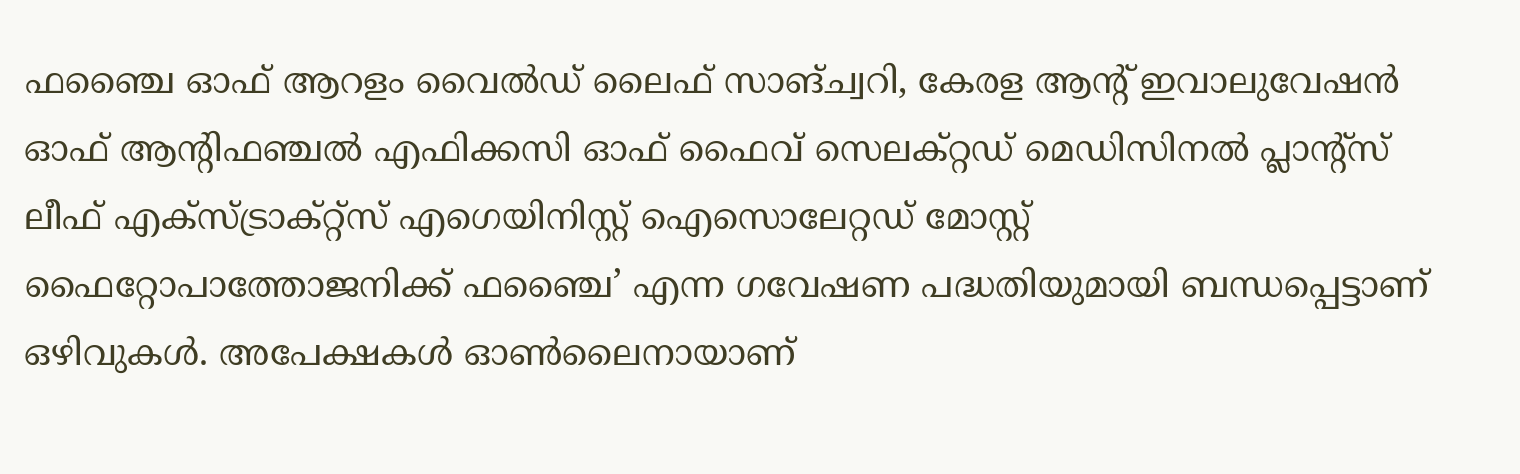ഫഞ്ചൈ ഓഫ് ആറളം വൈല്‍ഡ് ലൈഫ് സാങ്ച്വറി, കേരള ആന്റ് ഇവാലുവേഷന്‍ ഓഫ് ആന്റിഫഞ്ചല്‍ എഫിക്കസി ഓഫ് ഫൈവ് സെലക്റ്റഡ് മെഡിസിനല്‍ പ്ലാന്റ്‌സ് ലീഫ് എക്‌സ്ട്രാക്റ്റ്‌സ് എഗെയിനിസ്റ്റ് ഐസൊലേറ്റഡ് മോസ്റ്റ് ഫൈറ്റോപാത്തോജനിക്ക് ഫഞ്ചൈ’ എന്ന ഗവേഷണ പദ്ധതിയുമായി ബന്ധപ്പെട്ടാണ് ഒഴിവുകള്‍. അപേക്ഷകള്‍ ഓണ്‍ലൈനായാണ്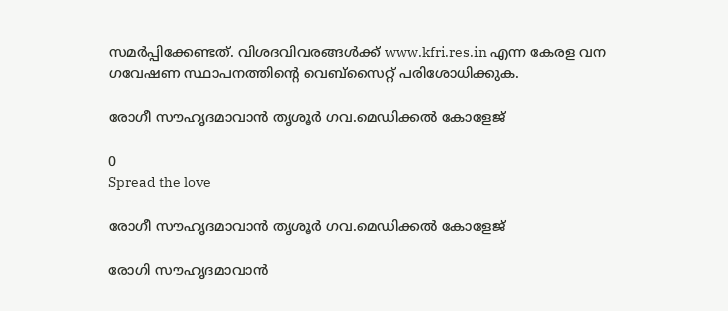സമര്‍പ്പിക്കേണ്ടത്. വിശദവിവരങ്ങള്‍ക്ക് www.kfri.res.in എന്ന കേരള വന ഗവേഷണ സ്ഥാപനത്തിന്റെ വെബ്‌സൈറ്റ് പരിശോധിക്കുക.

രോഗീ സൗഹൃദമാവാന്‍ തൃശൂര്‍ ഗവ.മെഡിക്കല്‍ കോളേജ്

0
Spread the love

രോഗീ സൗഹൃദമാവാന്‍ തൃശൂര്‍ ഗവ.മെഡിക്കല്‍ കോളേജ്

രോഗി സൗഹൃദമാവാന്‍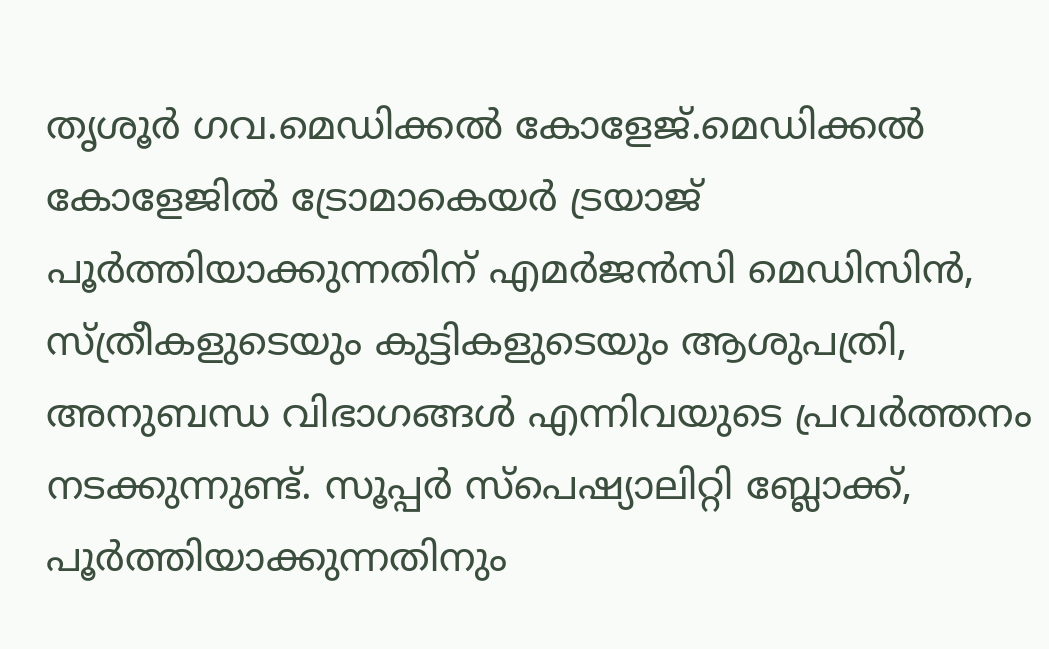തൃശൂര്‍ ഗവ.മെഡിക്കല്‍ കോളേജ്.മെഡിക്കല്‍ കോളേജില്‍ ട്രോമാകെയര്‍ ട്രയാജ് പൂര്‍ത്തിയാക്കുന്നതിന് എമര്‍ജന്‍സി മെഡിസിന്‍, സ്ത്രീകളുടെയും കുട്ടികളുടെയും ആശുപത്രി, അനുബന്ധ വിഭാഗങ്ങള്‍ എന്നിവയുടെ പ്രവര്‍ത്തനം നടക്കുന്നുണ്ട്. സൂപ്പര്‍ സ്‌പെഷ്യാലിറ്റി ബ്ലോക്ക്, പൂര്‍ത്തിയാക്കുന്നതിനും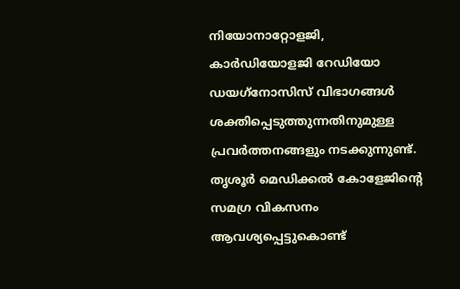നിയോനാറ്റോളജി, കാര്‍ഡിയോളജി റേഡിയോ ഡയഗ്‌നോസിസ് വിഭാഗങ്ങള്‍ ശക്തിപ്പെടുത്തുന്നതിനുമുള്ള പ്രവര്‍ത്തനങ്ങളും നടക്കുന്നുണ്ട്. തൃശൂര്‍ മെഡിക്കല്‍ കോളേജിന്റെ സമഗ്ര വികസനം ആവശ്യപ്പെട്ടുകൊണ്ട്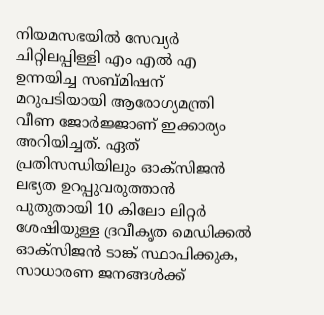നിയമസഭയില്‍ സേവ്യര്‍ ചിറ്റിലപ്പിള്ളി എം എല്‍ എ ഉന്നയിച്ച സബ്മിഷന് മറുപടിയായി ആരോഗ്യമന്ത്രി വീണ ജോര്‍ജ്ജാണ് ഇക്കാര്യം അറിയിച്ചത്. ഏത് പ്രതിസന്ധിയിലും ഓക്‌സിജന്‍ ലഭ്യത ഉറപ്പുവരുത്താന്‍ പുതുതായി 10 കിലോ ലിറ്റര്‍ ശേഷിയുള്ള ദ്രവീകൃത മെഡിക്കല്‍ ഓക്‌സിജന്‍ ടാങ്ക് സ്ഥാപിക്കുക, സാധാരണ ജനങ്ങള്‍ക്ക്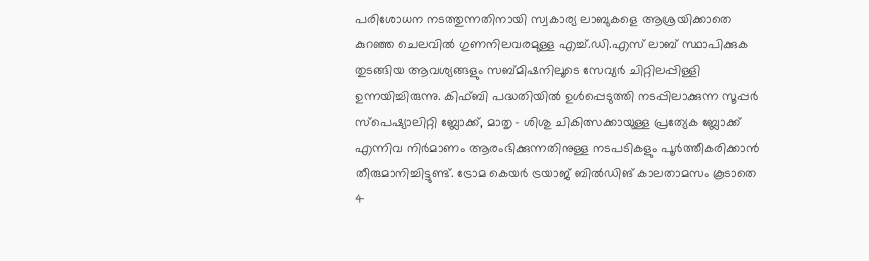പരിശോധന നടത്തുന്നതിനായി സ്വകാര്യ ലാബുകളെ ആശ്രയിക്കാതെ കുറഞ്ഞ ചെലവില്‍ ഗുണനിലവരമുള്ള എച്ച്.ഡി.എസ് ലാബ് സ്ഥാപിക്കുക തുടങ്ങിയ ആവശ്യങ്ങളും സബ്മിഷനിലൂടെ സേവ്യര്‍ ചിറ്റിലപ്പിള്ളി ഉന്നയിച്ചിരുന്നു. കിഫ്ബി പദ്ധതിയില്‍ ഉള്‍പ്പെടുത്തി നടപ്പിലാക്കുന്ന സൂപ്പര്‍ സ്‌പെഷ്യാലിറ്റി ബ്ലോക്ക്, മാതൃ – ശിശു ചികിത്സക്കായുള്ള പ്രത്യേക ബ്ലോക്ക് എന്നിവ നിര്‍മാണം ആരംഭിക്കുന്നതിനുള്ള നടപടികളും പൂര്‍ത്തീകരിക്കാന്‍ തീരുമാനിച്ചിട്ടുണ്ട്. ട്രോമ കെയര്‍ ട്രയാജ് ബില്‍ഡിങ് കാലതാമസം കൂടാതെ 4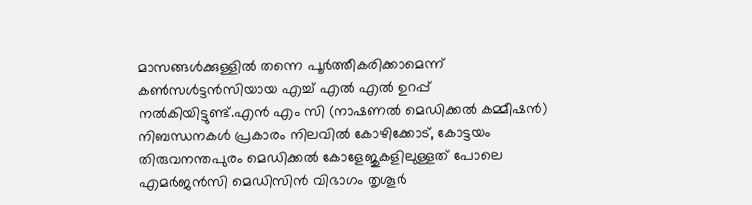മാസങ്ങള്‍ക്കുള്ളില്‍ തന്നെ പൂര്‍ത്തീകരിക്കാമെന്ന് കണ്‍സള്‍ട്ടന്‍സിയായ എച്ച് എല്‍ എല്‍ ഉറപ്പ് നല്‍കിയിട്ടുണ്ട്.എന്‍ എം സി (നാഷണല്‍ മെഡിക്കല്‍ കമ്മീഷന്‍) നിബന്ധനകള്‍ പ്രകാരം നിലവില്‍ കോഴിക്കോട്, കോട്ടയം തിരുവനന്തപുരം മെഡിക്കല്‍ കോളേജുകളിലുള്ളത് പോലെ എമര്‍ജന്‍സി മെഡിസിന്‍ വിഭാഗം തൃശൂര്‍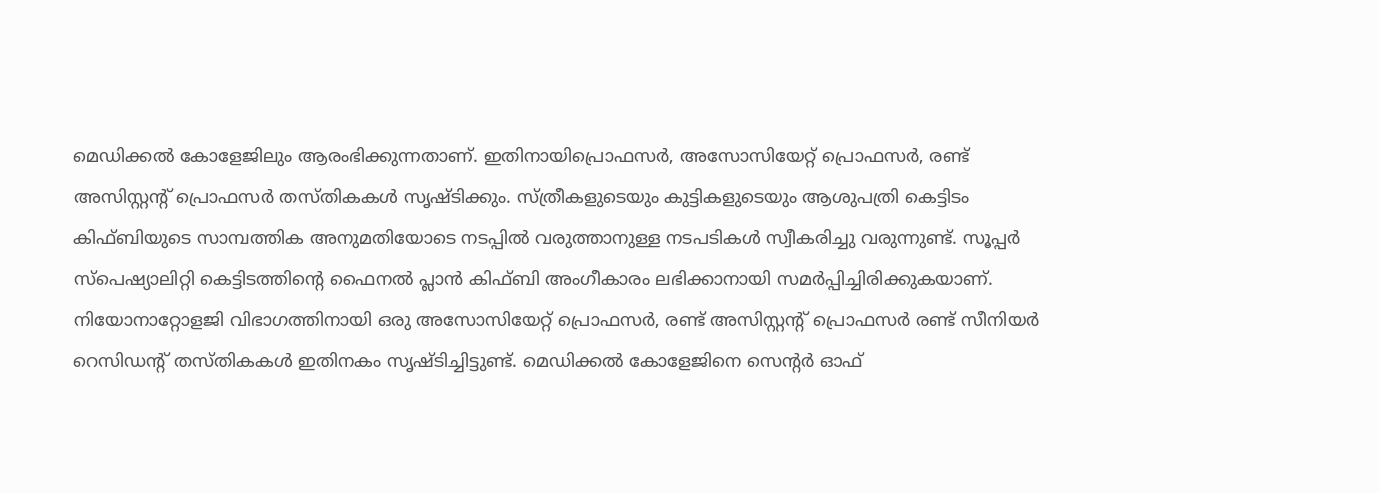മെഡിക്കല്‍ കോളേജിലും ആരംഭിക്കുന്നതാണ്. ഇതിനായിപ്രൊഫസര്‍, അസോസിയേറ്റ് പ്രൊഫസര്‍, രണ്ട് അസിസ്റ്റന്റ് പ്രൊഫസര്‍ തസ്തികകള്‍ സൃഷ്ടിക്കും. സ്ത്രീകളുടെയും കുട്ടികളുടെയും ആശുപത്രി കെട്ടിടം കിഫ്ബിയുടെ സാമ്പത്തിക അനുമതിയോടെ നടപ്പില്‍ വരുത്താനുള്ള നടപടികള്‍ സ്വീകരിച്ചു വരുന്നുണ്ട്. സൂപ്പര്‍ സ്‌പെഷ്യാലിറ്റി കെട്ടിടത്തിന്റെ ഫൈനല്‍ പ്ലാന്‍ കിഫ്ബി അംഗീകാരം ലഭിക്കാനായി സമര്‍പ്പിച്ചിരിക്കുകയാണ്. നിയോനാറ്റോളജി വിഭാഗത്തിനായി ഒരു അസോസിയേറ്റ് പ്രൊഫസര്‍, രണ്ട് അസിസ്റ്റന്റ് പ്രൊഫസര്‍ രണ്ട് സീനിയര്‍ റെസിഡന്റ് തസ്തികകള്‍ ഇതിനകം സൃഷ്ടിച്ചിട്ടുണ്ട്. മെഡിക്കല്‍ കോളേജിനെ സെന്റര്‍ ഓഫ്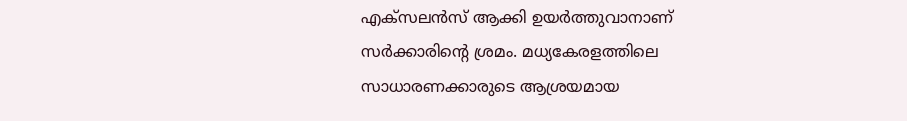എക്‌സലന്‍സ് ആക്കി ഉയര്‍ത്തുവാനാണ് സര്‍ക്കാരിന്റെ ശ്രമം. മധ്യകേരളത്തിലെ സാധാരണക്കാരുടെ ആശ്രയമായ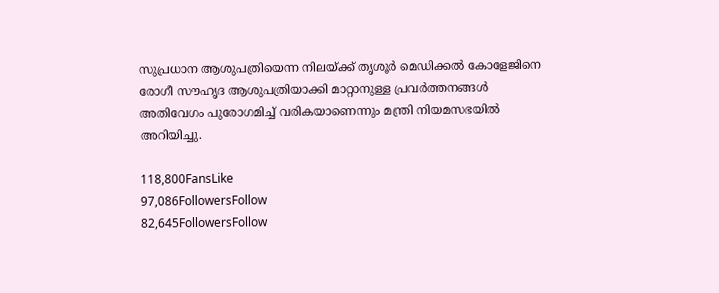സുപ്രധാന ആശുപത്രിയെന്ന നിലയ്ക്ക് തൃശൂര്‍ മെഡിക്കല്‍ കോളേജിനെ രോഗീ സൗഹൃദ ആശുപത്രിയാക്കി മാറ്റാനുള്ള പ്രവര്‍ത്തനങ്ങള്‍ അതിവേഗം പുരോഗമിച്ച് വരികയാണെന്നും മന്ത്രി നിയമസഭയില്‍ അറിയിച്ചു.

118,800FansLike
97,086FollowersFollow
82,645FollowersFollow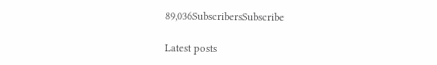89,036SubscribersSubscribe

Latest posts